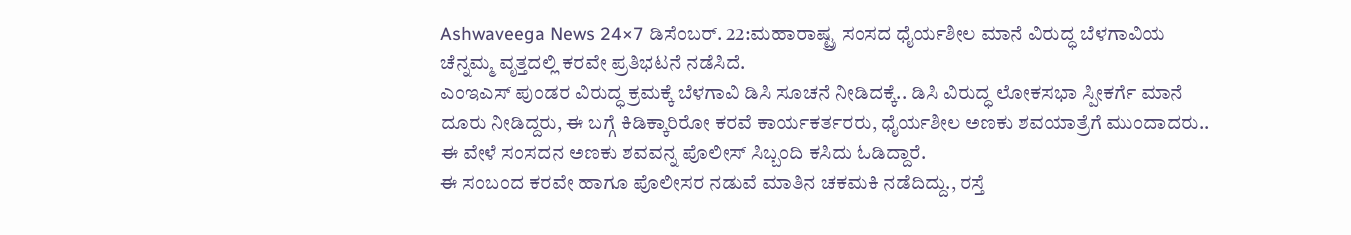Ashwaveega News 24×7 ಡಿಸೆಂಬರ್. 22:ಮಹಾರಾಷ್ಟ್ರ ಸಂಸದ ಧೈರ್ಯಶೀಲ ಮಾನೆ ವಿರುದ್ಧ ಬೆಳಗಾವಿಯ ಚೆನ್ನಮ್ಮ ವೃತ್ತದಲ್ಲಿ ಕರವೇ ಪ್ರತಿಭಟನೆ ನಡೆಸಿದೆ.
ಎಂಇಎಸ್ ಪುಂಡರ ವಿರುದ್ಧ ಕ್ರಮಕ್ಕೆ ಬೆಳಗಾವಿ ಡಿಸಿ ಸೂಚನೆ ನೀಡಿದಕ್ಕೆ.. ಡಿಸಿ ವಿರುದ್ಧ ಲೋಕಸಭಾ ಸ್ಪೀಕರ್ಗೆ ಮಾನೆ ದೂರು ನೀಡಿದ್ದರು, ಈ ಬಗ್ಗೆ ಕಿಡಿಕ್ಕಾರಿರೋ ಕರವೆ ಕಾರ್ಯಕರ್ತರರು, ಧೈರ್ಯಶೀಲ ಅಣಕು ಶವಯಾತ್ರೆಗೆ ಮುಂದಾದರು.. ಈ ವೇಳೆ ಸಂಸದನ ಅಣಕು ಶವವನ್ನ ಪೊಲೀಸ್ ಸಿಬ್ಬಂದಿ ಕಸಿದು ಓಡಿದ್ದಾರೆ.
ಈ ಸಂಬಂದ ಕರವೇ ಹಾಗೂ ಪೊಲೀಸರ ನಡುವೆ ಮಾತಿನ ಚಕಮಕಿ ನಡೆದಿದ್ದು., ರಸ್ತೆ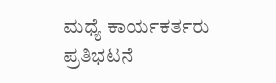ಮಧ್ಯೆ ಕಾರ್ಯಕರ್ತರು ಪ್ರತಿಭಟನೆ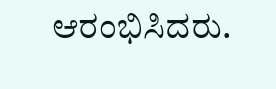ಆರಂಭಿಸಿದರು.